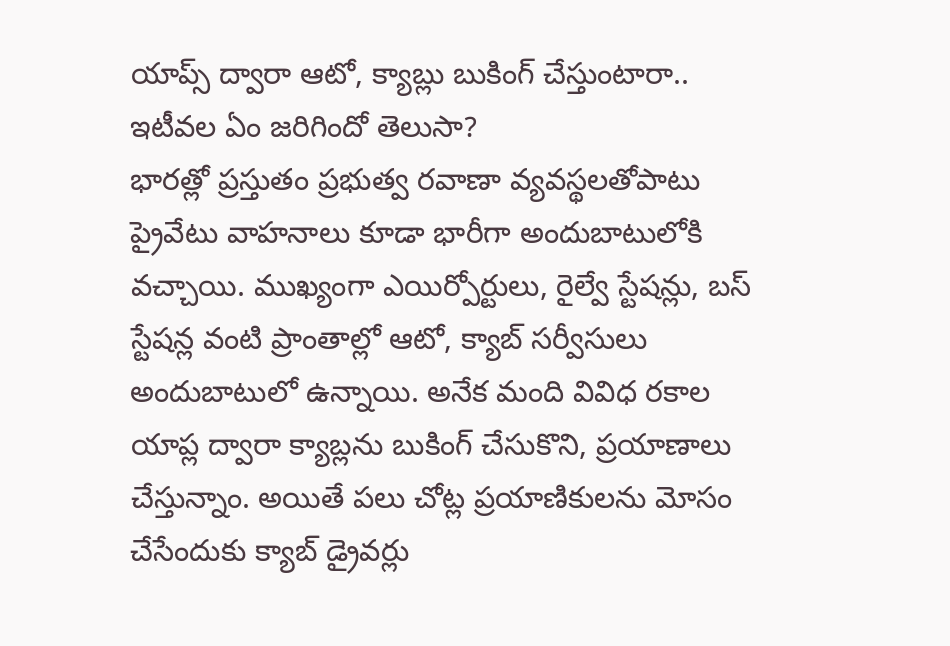యాప్స్ ద్వారా ఆటో, క్యాబ్లు బుకింగ్ చేస్తుంటారా.. ఇటీవల ఏం జరిగిందో తెలుసా?
భారత్లో ప్రస్తుతం ప్రభుత్వ రవాణా వ్యవస్థలతోపాటు ప్రైవేటు వాహనాలు కూడా భారీగా అందుబాటులోకి వచ్చాయి. ముఖ్యంగా ఎయిర్పోర్టులు, రైల్వే స్టేషన్లు, బస్ స్టేషన్ల వంటి ప్రాంతాల్లో ఆటో, క్యాబ్ సర్వీసులు అందుబాటులో ఉన్నాయి. అనేక మంది వివిధ రకాల యాప్ల ద్వారా క్యాబ్లను బుకింగ్ చేసుకొని, ప్రయాణాలు చేస్తున్నాం. అయితే పలు చోట్ల ప్రయాణికులను మోసం చేసేందుకు క్యాబ్ డ్రైవర్లు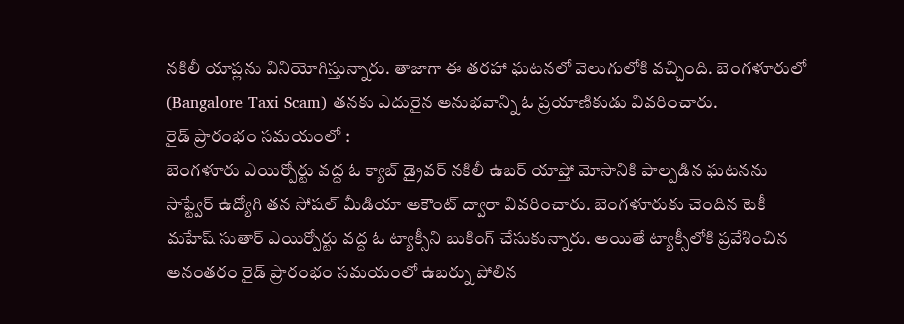నకిలీ యాప్లను వినియోగిస్తున్నారు. తాజాగా ఈ తరహా ఘటనలో వెలుగులోకి వచ్చింది. బెంగళూరులో (Bangalore Taxi Scam) తనకు ఎదురైన అనుభవాన్ని ఓ ప్రయాణికుడు వివరించారు.
రైడ్ ప్రారంభం సమయంలో :
బెంగళూరు ఎయిర్పోర్టు వద్ద ఓ క్యాబ్ డ్రైవర్ నకిలీ ఉబర్ యాప్తో మోసానికి పాల్పడిన ఘటనను సాఫ్ట్వేర్ ఉద్యోగి తన సోషల్ మీడియా అకౌంట్ ద్వారా వివరించారు. బెంగళూరుకు చెందిన టెకీ మహేష్ సుతార్ ఎయిర్పోర్టు వద్ద ఓ ట్యాక్సీని బుకింగ్ చేసుకున్నారు. అయితే ట్యాక్సీలోకి ప్రవేశించిన అనంతరం రైడ్ ప్రారంభం సమయంలో ఉబర్ను పోలిన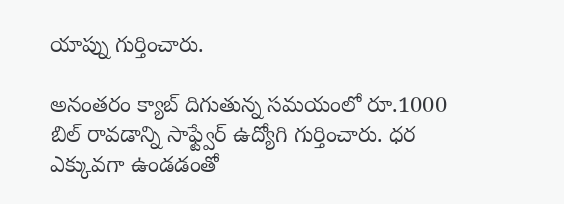యాప్ను గుర్తించారు.

అనంతరం క్యాబ్ దిగుతున్న సమయంలో రూ.1000 బిల్ రావడాన్ని సాఫ్ట్వేర్ ఉద్యోగి గుర్తించారు. ధర ఎక్కువగా ఉండడంతో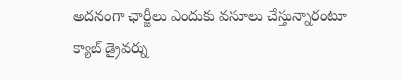అదనంగా ఛార్జీలు ఎందుకు వసూలు చేస్తున్నారంటూ క్యాబ్ డ్రైవర్ను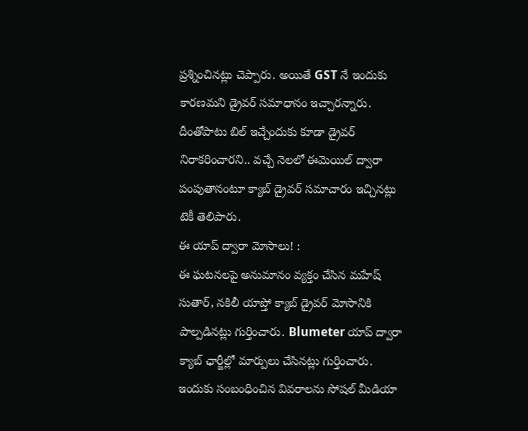ప్రశ్నించినట్లు చెప్పారు. అయితే GST నే ఇందుకు కారణమని డ్రైవర్ సమాధానం ఇచ్చారన్నారు. దీంతోపాటు బిల్ ఇచ్చేందుకు కూడా డ్రైవర్ నిరాకరించారని.. వచ్చే నెలలో ఈమెయిల్ ద్వారా పంపుతానంటూ క్యాబ్ డ్రైవర్ సమాచారం ఇచ్చినట్లు టెకీ తెలిపారు.
ఈ యాప్ ద్వారా మోసాలు! :
ఈ ఘటనలపై అనుమానం వ్యక్తం చేసిన మహేష్ సుతార్, నకిలీ యాప్తో క్యాబ్ డ్రైవర్ మోసానికి పాల్పడినట్లు గుర్తించారు. Blumeter యాప్ ద్వారా క్యాబ్ ఛార్జీల్లో మార్పులు చేసినట్లు గుర్తించారు. ఇందుకు సంబంధించిన వివరాలను సోషల్ మీడియా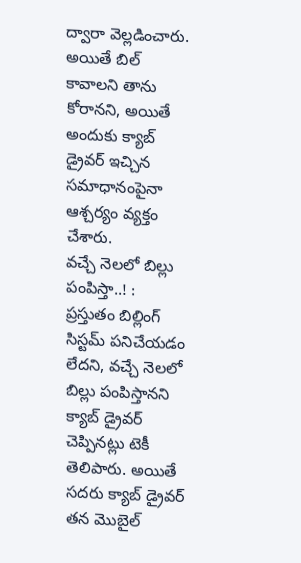ద్వారా వెల్లడించారు. అయితే బిల్ కావాలని తాను కోరానని, అయితే అందుకు క్యాబ్ డ్రైవర్ ఇచ్చిన సమాధానంపైనా ఆశ్చర్యం వ్యక్తం చేశారు.
వచ్చే నెలలో బిల్లు పంపిస్తా..! :
ప్రస్తుతం బిల్లింగ్ సిస్టమ్ పనిచేయడం లేదని, వచ్చే నెలలో బిల్లు పంపిస్తానని క్యాబ్ డ్రైవర్ చెప్పినట్లు టెకీ తెలిపారు. అయితే సదరు క్యాబ్ డ్రైవర్ తన మొబైల్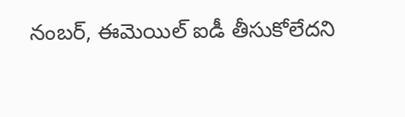నంబర్, ఈమెయిల్ ఐడీ తీసుకోలేదని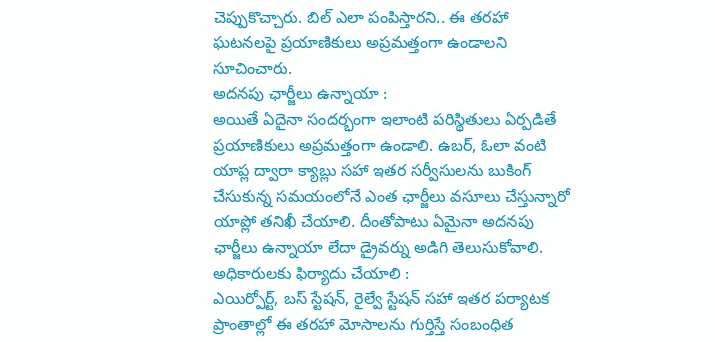చెప్పుకొచ్చారు. బిల్ ఎలా పంపిస్తారని.. ఈ తరహా ఘటనలపై ప్రయాణికులు అప్రమత్తంగా ఉండాలని సూచించారు.
అదనపు ఛార్జీలు ఉన్నాయా :
అయితే ఏదైనా సందర్భంగా ఇలాంటి పరిస్థితులు ఏర్పడితే ప్రయాణికులు అప్రమత్తంగా ఉండాలి. ఉబర్, ఓలా వంటి యాప్ల ద్వారా క్యాబ్లు సహా ఇతర సర్వీసులను బుకింగ్ చేసుకున్న సమయంలోనే ఎంత ఛార్జీలు వసూలు చేస్తున్నారో యాప్లో తనిఖీ చేయాలి. దీంతోపాటు ఏమైనా అదనపు ఛార్జీలు ఉన్నాయా లేదా డ్రైవర్ను అడిగి తెలుసుకోవాలి.
అధికారులకు ఫిర్యాదు చేయాలి :
ఎయిర్పోర్ట్, బస్ స్టేషన్, రైల్వే స్టేషన్ సహా ఇతర పర్యాటక ప్రాంతాల్లో ఈ తరహా మోసాలను గుర్తిస్తే సంబంధిత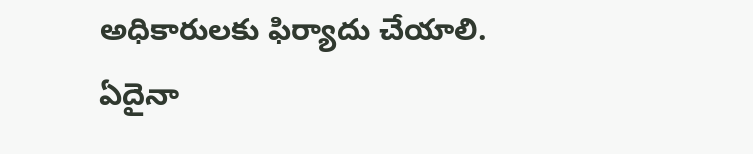అధికారులకు ఫిర్యాదు చేయాలి. ఏదైనా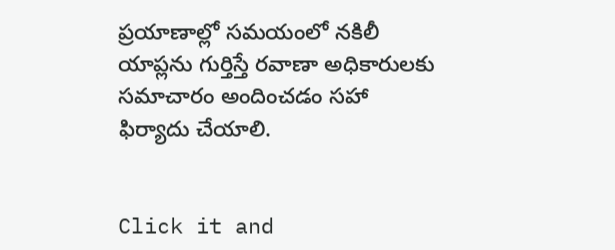ప్రయాణాల్లో సమయంలో నకిలీ యాప్లను గుర్తిస్తే రవాణా అధికారులకు సమాచారం అందించడం సహా ఫిర్యాదు చేయాలి.


Click it and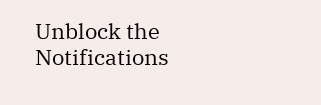Unblock the Notifications